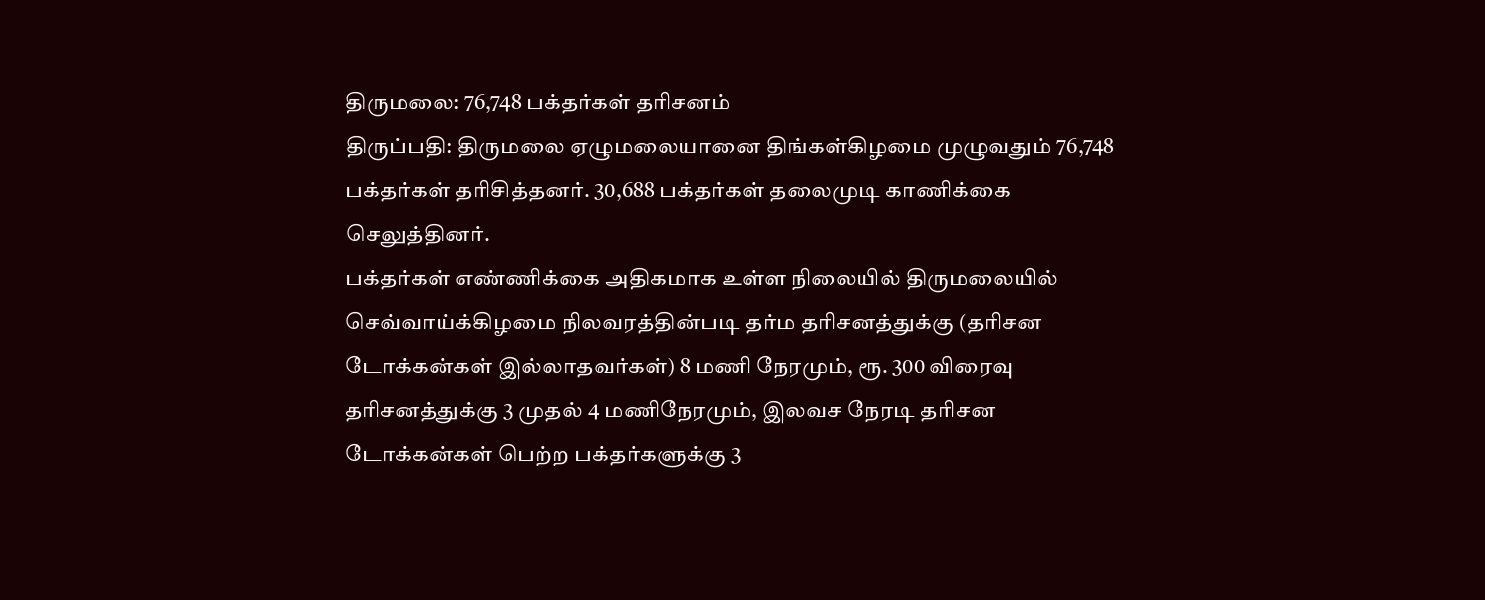திருமலை: 76,748 பக்தர்கள் தரிசனம்
திருப்பதி: திருமலை ஏழுமலையானை திங்கள்கிழமை முழுவதும் 76,748 பக்தர்கள் தரிசித்தனர். 30,688 பக்தர்கள் தலைமுடி காணிக்கை செலுத்தினர்.
பக்தர்கள் எண்ணிக்கை அதிகமாக உள்ள நிலையில் திருமலையில் செவ்வாய்க்கிழமை நிலவரத்தின்படி தர்ம தரிசனத்துக்கு (தரிசன டோக்கன்கள் இல்லாதவர்கள்) 8 மணி நேரமும், ரூ. 300 விரைவு தரிசனத்துக்கு 3 முதல் 4 மணிநேரமும், இலவச நேரடி தரிசன டோக்கன்கள் பெற்ற பக்தர்களுக்கு 3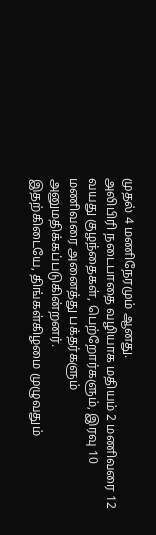முதல் 4 மணிநேரமும் ஆனது.
அலிபிரி நடைபாதை வழியாக மதியம் 2 மணிவரை 12 வயது குழந்தைகள், பெற்றோர்களும், இரவு 10 மணிவரை அனைத்து பக்தர்களும் அனுமதிக்கப்படுகின்றனர்.
இதற்கிடையே, திங்கள்கிழமை முழுவதும்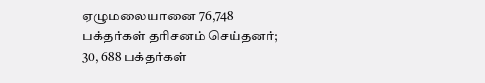ஏழுமலையானை 76,748 பக்தர்கள் தரிசனம் செய்தனர்; 30, 688 பக்தர்கள்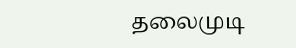தலைமுடி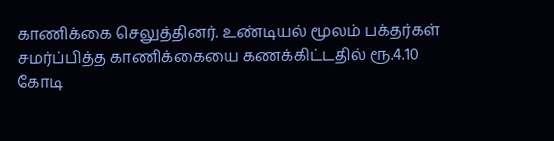காணிக்கை செலுத்தினர். உண்டியல் மூலம் பக்தர்கள் சமர்ப்பித்த காணிக்கையை கணக்கிட்டதில் ரூ.4.10
கோடி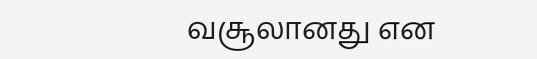வசூலானது என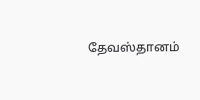தேவஸ்தானம்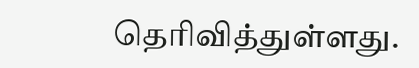தெரிவித்துள்ளது.